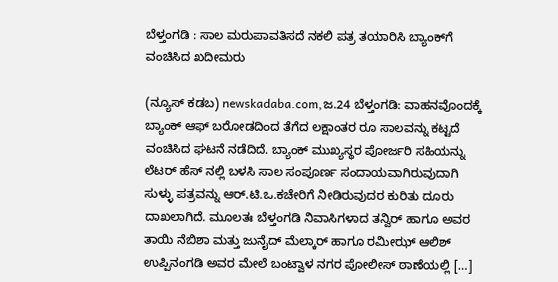ಬೆಳ್ತಂಗಡಿ : ಸಾಲ ಮರುಪಾವತಿಸದೆ ನಕಲಿ ಪತ್ರ ತಯಾರಿಸಿ ಬ್ಯಾಂಕ್‌ಗೆ ವಂಚಿಸಿದ ಖದೀಮರು

(ನ್ಯೂಸ್‌ ಕಡಬ) newskadaba.com,ಜ.24 ಬೆಳ್ತಂಗಡಿ: ವಾಹನವೊಂದಕ್ಕೆ ಬ್ಯಾಂಕ್ ಆಫ್ ಬರೋಡದಿಂದ ತೆಗೆದ ಲಕ್ಷಾಂತರ ರೂ ಸಾಲವನ್ನು ಕಟ್ಟದೆ ವಂಚಿಸಿದ ಘಟನೆ ನಡೆದಿದೆ. ಬ್ಯಾಂಕ್ ಮುಖ್ಯಸ್ಥರ ಪೋರ್ಜರಿ ಸಹಿಯನ್ನು ಲೆಟರ್ ಹೆಸ್ ನಲ್ಲಿ ಬಳಸಿ ಸಾಲ ಸಂಪೂರ್ಣ ಸಂದಾಯವಾಗಿರುವುದಾಗಿ ಸುಳ್ಳು ಪತ್ರವನ್ನು ಆರ್.ಟಿ.ಒ.ಕಚೇರಿಗೆ ನೀಡಿರುವುದರ ಕುರಿತು ದೂರು ದಾಖಲಾಗಿದೆ. ಮೂಲತಃ ಬೆಳ್ತಂಗಡಿ ನಿವಾಸಿಗಳಾದ ತನ್ವಿರ್ ಹಾಗೂ ಅವರ ತಾಯಿ ನೆಬಿಶಾ ಮತ್ತು ಜುನೈದ್ ಮೆಲ್ಕಾರ್ ಹಾಗೂ ರಮೀಝ್ ಆಲಿಶ್ ಉಪ್ಪಿನಂಗಡಿ ಅವರ ಮೇಲೆ ಬಂಟ್ವಾಳ ನಗರ ಪೋಲೀಸ್ ಠಾಣೆಯಲ್ಲಿ […]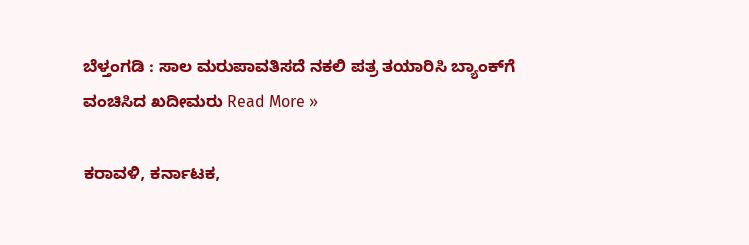ಬೆಳ್ತಂಗಡಿ : ಸಾಲ ಮರುಪಾವತಿಸದೆ ನಕಲಿ ಪತ್ರ ತಯಾರಿಸಿ ಬ್ಯಾಂಕ್‌ಗೆ ವಂಚಿಸಿದ ಖದೀಮರು Read More »

ಕರಾವಳಿ, ಕರ್ನಾಟಕ,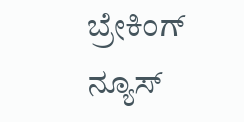ಬ್ರೇಕಿಂಗ್ ನ್ಯೂಸ್